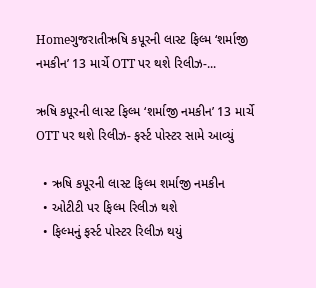Homeગુજરાતીઋષિ કપૂરની લાસ્ટ ફિલ્મ ‘શર્માજી નમકીન’ 13 માર્ચે OTT પર થશે રિલીઝ-...

ઋષિ કપૂરની લાસ્ટ ફિલ્મ ‘શર્માજી નમકીન’ 13 માર્ચે OTT પર થશે રિલીઝ- ફર્સ્ટ પોસ્ટર સામે આવ્યું

  • ઋષિ કપૂરની લાસ્ટ ફિલ્મ શર્માજી નમકીન
  • ઓટીટી પર ફિલ્મ રિલીઝ થશે
  • ફિલ્મનું ફર્સ્ટ પોસ્ટર રિલીઝ થયું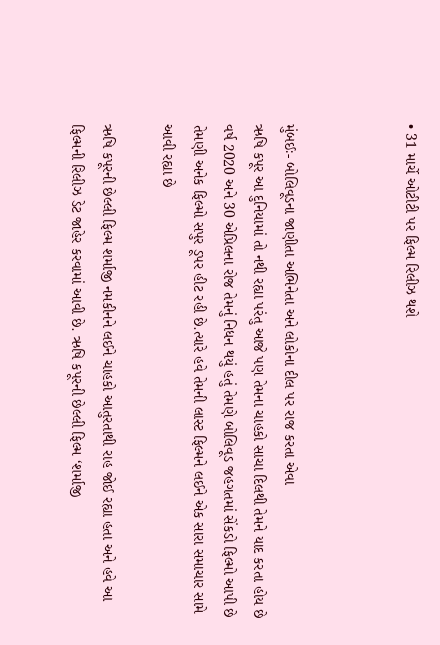• 31 માર્ચે ઓટીટી પર ફિલ્મ રિલીઝ થશે



મુંબઈઃ- બોલિવૂડના જાણીતા અભિનેતા અને લોકોના દીલ પર રાજ કરતા એવા
ઋષિ કપૂર આ દુનિયામાં તો નથી રહ્યા પરંતુ આજે પણ તેમના ચાહકો સાચા દિલથી તેમને યાદ કરતા હોય છે વર્ષ 2020 અને 30 એપ્રિલના રોજ તેમનું નિધન થયું હતું તેમણે બોલિવૂડ જહગતમાં સેંકડો ફિલ્મો આપી છે તેમણી અનેક ફિલ્મો સપુર ડૂપર હીટ રહી છે.ત્યારે હવે તેમની લાસ્ટ ફિલ્મને લઈને એક સારા સમાચાર સામે આવી રહ્યા છે

ઋષિ કપૂરની છેલ્લી ફિલ્મ શર્માજી નમકીનને લઈને ચાહકો આતુરતાથી રાહ જોઈ રહ્યા હતા અને હવે આ ફિલ્મની રિલીઝ ડેટ જાહેર કરવામાં આવી છે. ઋષિ કપૂરની છેલ્લી ફિલ્મ ‘શર્માજી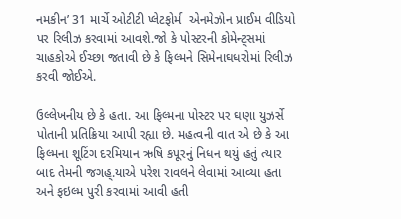નમકીન’ 31 માર્ચે ઓટીટી પ્લેટફોર્મ  એનમેઝોન પ્રાઈમ વીડિયો  પર રિલીઝ કરવામાં આવશે.જો કે પોસ્ટરની કોમેન્ટ્સમાં ચાહકોએ ઈચ્છા જતાવી છે કે ફિલ્મને સિમેનાઘધરોમાં રિલીઝ કરવી જોઈએ.

ઉલ્લેખનીય છે કે હતા. આ ફિલ્મના પોસ્ટર પર ઘણા યુઝર્સે પોતાની પ્રતિક્રિયા આપી રહ્યા છે. મહત્વની વાત એ છે કે આ ફિલ્મના શૂટિંગ દરમિયાન ઋષિ કપૂરનું નિધન થયું હતું ત્યાર બાદ તેમની જગહ્.યાએ પરેશ રાવલને લેવામાં આવ્યા હતા અને ફઇલ્મ પુરી કરવામાં આવી હતી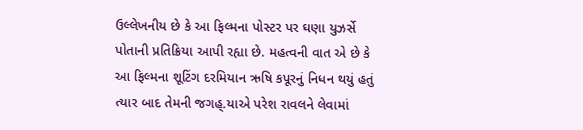ઉલ્લેખનીય છે કે આ ફિલ્મના પોસ્ટર પર ઘણા યુઝર્સે પોતાની પ્રતિક્રિયા આપી રહ્યા છે. મહત્વની વાત એ છે કે આ ફિલ્મના શૂટિંગ દરમિયાન ઋષિ કપૂરનું નિધન થયું હતું ત્યાર બાદ તેમની જગહ્.યાએ પરેશ રાવલને લેવામાં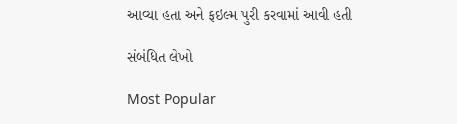આવ્યા હતા અને ફઇલ્મ પુરી કરવામાં આવી હતી

સંબંધિત લેખો

Most Popular